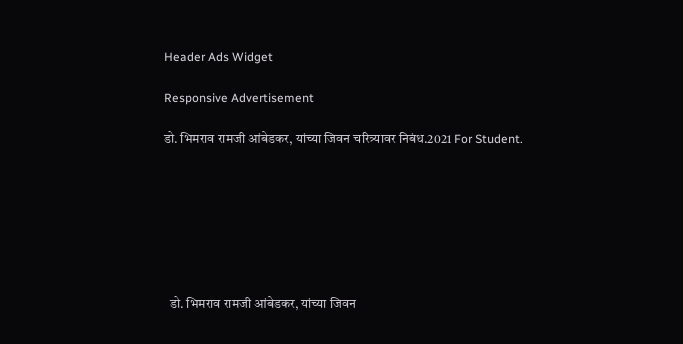Header Ads Widget

Responsive Advertisement

डो. भिमराव रामजी आंबेडकर, यांच्या जिवन चरित्र्यावर निबंध.2021 For Student.







  डो. भिमराव रामजी आंबेडकर, यांच्या जिवन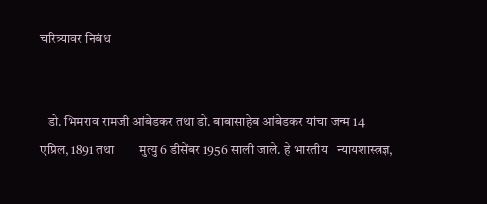चरित्र्यावर निबंध


   डो. भिमराव रामजी आंबेडकर तथा डो. बाबासाहेब आंबेडकर यांचा जन्म 14   एप्रिल, 1891 तथा        मुत्यु 6 डीसेंबर 1956 साली जाले. हे भारतीय   न्यायशास्त्रज्ञ,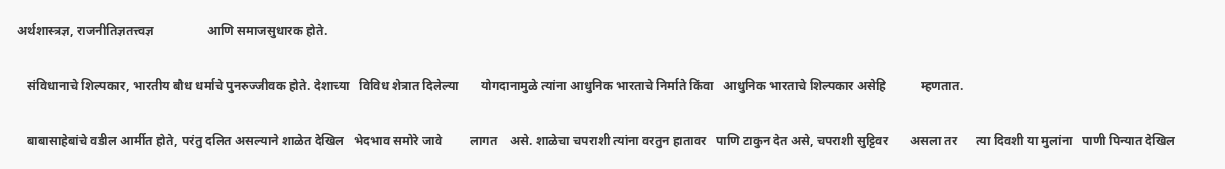अर्थशास्त्रज्ञ, राजनीतिज्ञतत्त्वज्ञ                 आणि समाजसुधारक होते.

   संविधानाचे शिल्पकार, भारतीय बौध धर्माचे पुनरुज्जीवक होते. देशाच्या   विविध शेत्रात दिलेल्या       योगदानामुळे त्यांना आधुनिक भारताचे निर्माते किंवा   आधुनिक भारताचे शिल्पकार असेहि           म्हणतात.

   बाबासाहेबांचे वडील आर्मीत होते, परंतु दलित असल्याने शाळेत देखिल   भेदभाव समोरे जावे         लागत    असे. शाळेचा चपराशी त्यांना वरतुन हातावर   पाणि टाकुन देत असे, चपराशी सुट्टिवर       असला तर      त्या दिवशी या मुलांना   पाणी पिन्यात देखिल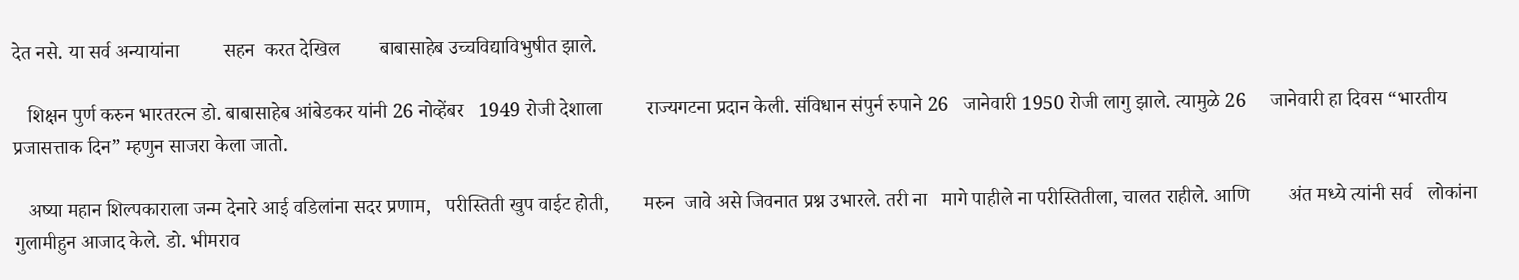देत नसे. या सर्व अन्यायांना         सहन  करत देखिल        बाबासाहेब उच्चविद्याविभुषीत झाले.

   शिक्षन पुर्ण करुन भारतरत्न डो. बाबासाहेब आंबेडकर यांनी 26 नोव्हेंबर   1949 रोजी देशाला         राज्यगटना प्रदान केली. संविधान संपुर्न रुपाने 26   जानेवारी 1950 रोजी लागु झाले. त्यामुळे 26     जानेवारी हा दिवस “भारतीय   प्रजासत्ताक दिन” म्हणुन साजरा केला जातो.

   अष्या महान शिल्पकाराला जन्म देनारे आई वडिलांना सदर प्रणाम,   परीस्तिती खुप वाईट होती,       मरुन  जावे असे जिवनात प्रश्न उभारले. तरी ना   मागे पाहीले ना परीस्तितीला, चालत राहीले. आणि        अंत मध्ये त्यांनी सर्व   लोकांना गुलामीहुन आजाद केले. डो. भीमराव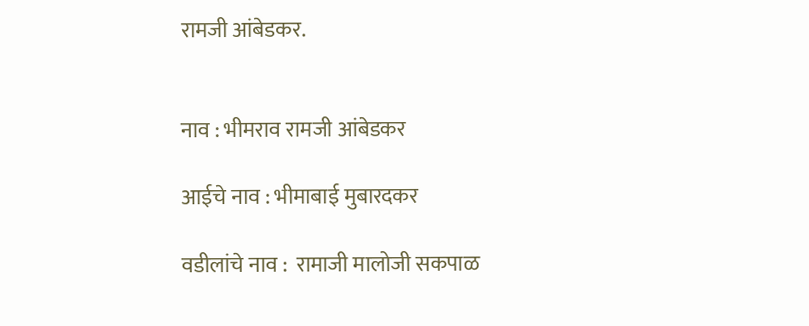रामजी आंबेडकर.


नाव : भीमराव रामजी आंबेडकर

आईचे नाव : भीमाबाई मुबारदकर

वडीलांचे नाव :  रामाजी मालोजी सकपाळ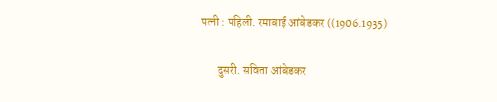पत्नी : पहिली. रमाबाई आंबेडकर ((1906.1935)

       दुसरी. सविता आंबेडकर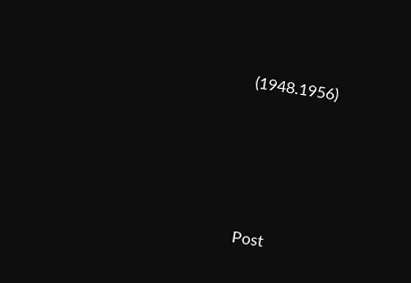(1948.1956)







Post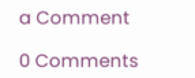a Comment

0 Comments